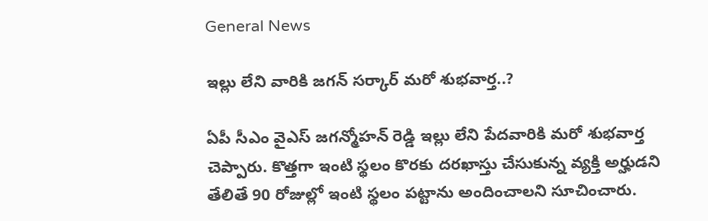General News

ఇల్లు లేని వారికి జగన్ సర్కార్ మరో శుభవార్త..?

ఏపీ సీఎం వైఎస్ జగన్మోహన్ రెడ్డి ఇల్లు లేని పేదవారికి మరో శుభవార్త చెప్పారు. కొత్తగా ఇంటి స్థలం కొరకు దరఖాస్తు చేసుకున్న వ్యక్తి అర్హుడని తేలితే 90 రోజుల్లో ఇంటి స్థలం పట్టాను అందించాలని సూచించారు.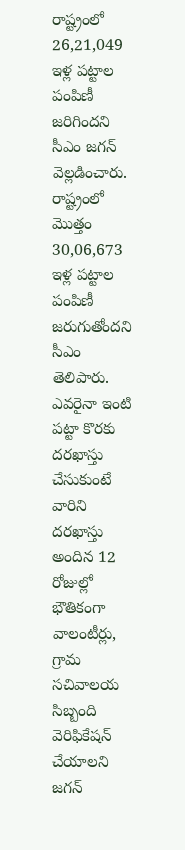రాష్ట్రంలో 26,21,049 ఇళ్ల పట్టాల పంపిణీ జరిగిందని సీఎం జగన్ వెల్లడించారు. రాష్ట్రంలో మొత్తం 30,06,673 ఇళ్ల పట్టాల పంపిణీ జరుగుతోందని సీఎం తెలిపారు. ఎవరైనా ఇంటి పట్టా కొరకు దరఖాస్తు చేసుకుంటే వారిని దరఖాస్తు అందిన 12 రోజుల్లో భౌతికంగా వాలంటీర్లు, గ్రామ సచివాలయ సిబ్బంది వెరిఫికేషన్ చేయాలని జగన్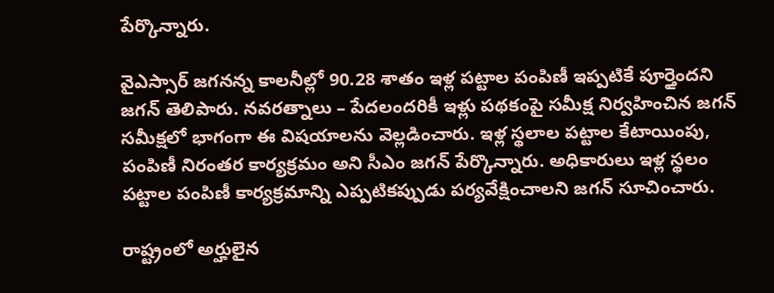పేర్కొన్నారు.

వైఎస్సార్‌ జగనన్న కాలనీల్లో 90.28 శాతం ఇళ్ల పట్టాల పంపిణీ ఇప్పటికే పూర్తైందని జగన్ తెలిపారు. నవరత్నాలు – పేదలందరికీ ఇళ్లు పథకంపై సమీక్ష నిర్వహించిన జగన్ సమీక్షలో భాగంగా ఈ విషయాలను వెల్లడించారు. ఇళ్ల స్థలాల పట్టాల కేటాయింపు, పంపిణీ నిరంతర కార్యక్రమం అని సీఎం జగన్ పేర్కొన్నారు. అధికారులు ఇళ్ల స్థలం పట్టాల పంపిణీ కార్యక్రమాన్ని ఎప్పటికప్పుడు పర్యవేక్షించాలని జగన్ సూచించారు.

రాష్ట్రంలో అర్హులైన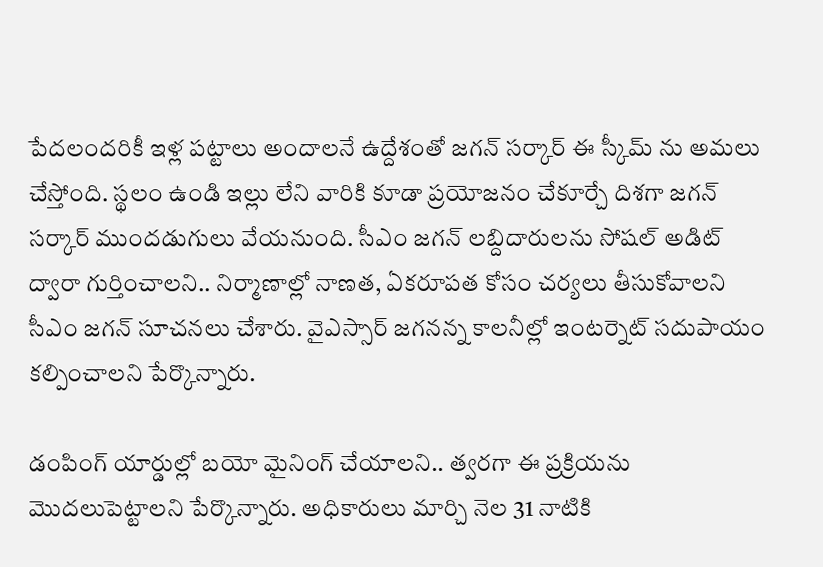పేదలందరికీ ఇళ్ల పట్టాలు అందాలనే ఉద్దేశంతో జగన్ సర్కార్ ఈ స్కీమ్ ను అమలు చేస్తోంది. స్థలం ఉండి ఇల్లు లేని వారికి కూడా ప్రయోజనం చేకూర్చే దిశగా జగన్ సర్కార్ ముందడుగులు వేయనుంది. సీఎం జగన్ లబ్దిదారులను సోషల్ అడిట్ ద్వారా గుర్తించాలని.. నిర్మాణాల్లో నాణత, ఏకరూపత కోసం చర్యలు తీసుకోవాలని సీఎం జగన్ సూచనలు చేశారు. వైఎస్సార్‌ జగనన్న కాలనీల్లో ఇంటర్నెట్ సదుపాయం కల్పించాలని పేర్కొన్నారు.

డంపింగ్‌ యార్డుల్లో బయో మైనింగ్ చేయాలని.. త్వరగా ఈ ప్రక్రియను మొదలుపెట్టాలని పేర్కొన్నారు. అధికారులు మార్చి నెల 31 నాటికి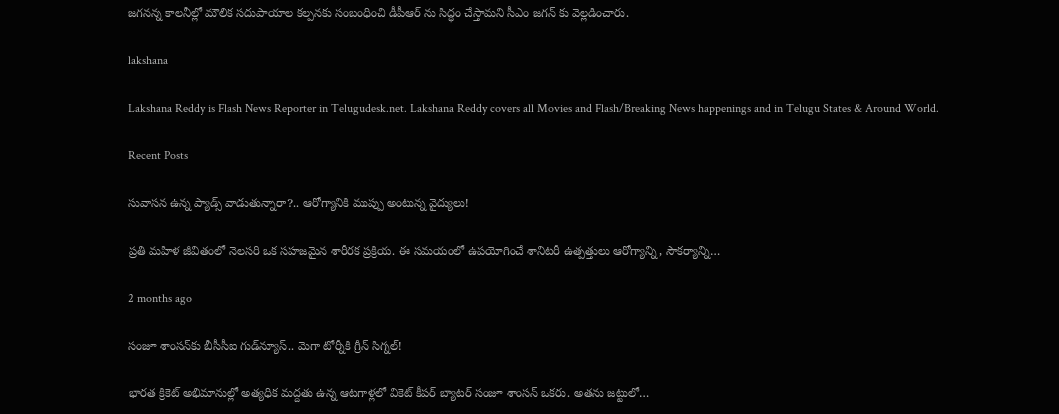జగనన్న కాలనీల్లో మౌలిక సదుపాయాల కల్పనకు సంబంధించి డీపీఆర్ ను సిద్ధం చేస్తామని సీఎం జగన్ కు వెల్లడించారు.

lakshana

Lakshana Reddy is Flash News Reporter in Telugudesk.net. Lakshana Reddy covers all Movies and Flash/Breaking News happenings and in Telugu States & Around World.

Recent Posts

సువాసన ఉన్న ప్యాడ్స్ వాడుతున్నారా?.. ఆరోగ్యానికి ముప్పు అంటున్న వైద్యులు!

ప్రతి మహిళ జీవితంలో నెలసరి ఒక సహజమైన శారీరక ప్రక్రియ. ఈ సమయంలో ఉపయోగించే శానిటరీ ఉత్పత్తులు ఆరోగ్యాన్ని, సౌకర్యాన్ని…

2 months ago

సంజూ శాంసన్‌కు బీసీసీఐ గుడ్‌న్యూస్.. మెగా టోర్నీకి గ్రీన్ సిగ్నల్!

భారత క్రికెట్ అభిమానుల్లో అత్యధిక మద్దతు ఉన్న ఆటగాళ్లలో వికెట్ కీపర్ బ్యాటర్ సంజూ శాంసన్ ఒకరు. అతను జట్టులో…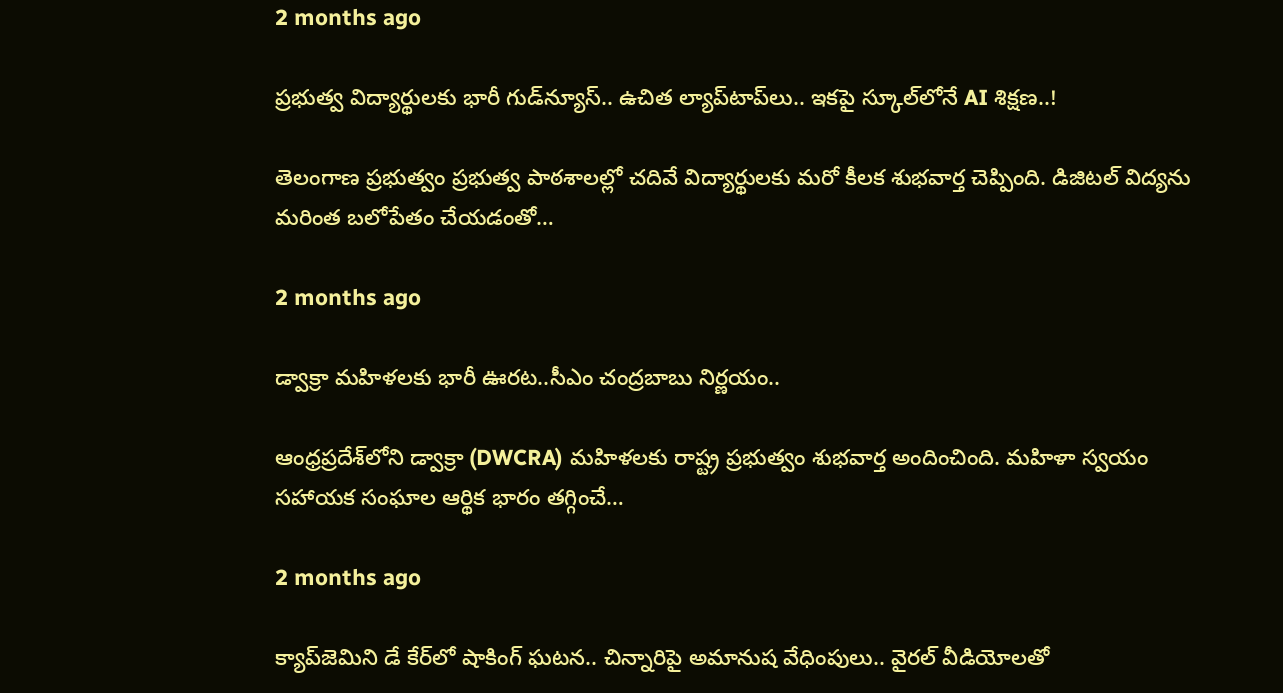2 months ago

ప్రభుత్వ విద్యార్థులకు భారీ గుడ్‌న్యూస్.. ఉచిత ల్యాప్‌టాప్‌లు.. ఇకపై స్కూల్‌లోనే AI శిక్షణ..!

తెలంగాణ ప్రభుత్వం ప్రభుత్వ పాఠశాలల్లో చదివే విద్యార్థులకు మరో కీలక శుభవార్త చెప్పింది. డిజిటల్ విద్యను మరింత బలోపేతం చేయడంతో…

2 months ago

డ్వాక్రా మహిళలకు భారీ ఊరట..సీఎం చంద్రబాబు నిర్ణయం..

ఆంధ్రప్రదేశ్‌లోని డ్వాక్రా (DWCRA) మహిళలకు రాష్ట్ర ప్రభుత్వం శుభవార్త అందించింది. మహిళా స్వయం సహాయక సంఘాల ఆర్థిక భారం తగ్గించే…

2 months ago

క్యాప్‌జెమిని డే కేర్‌లో షాకింగ్ ఘటన.. చిన్నారిపై అమానుష వేధింపులు.. వైరల్ వీడియోలతో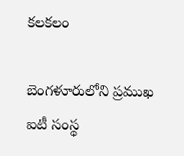కలకలం

బెంగళూరులోని ప్రముఖ ఐటీ సంస్థ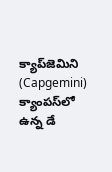క్యాప్‌జెమిని (Capgemini) క్యాంపస్‌లో ఉన్న డే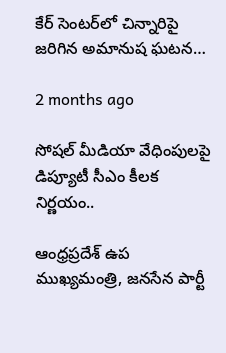కేర్ సెంటర్‌లో చిన్నారిపై జరిగిన అమానుష ఘటన…

2 months ago

సోషల్ మీడియా వేధింపులపై డిప్యూటీ సీఎం కీలక నిర్ణయం..

ఆంధ్రప్రదేశ్ ఉప ముఖ్యమంత్రి, జనసేన పార్టీ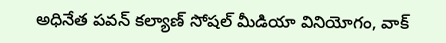అధినేత పవన్ కల్యాణ్ సోషల్ మీడియా వినియోగం, వాక్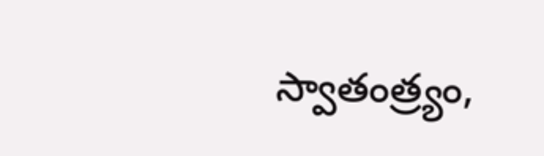స్వాతంత్ర్యం,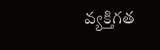వ్యక్తిగత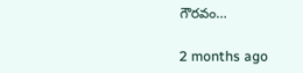గౌరవం…

2 months ago